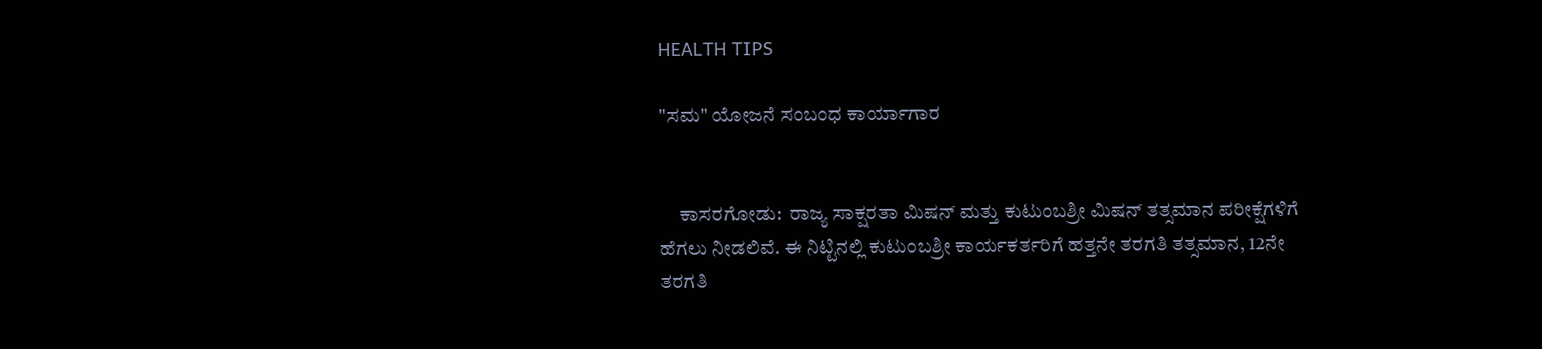HEALTH TIPS

"ಸಮ" ಯೋಜನೆ ಸಂಬಂಧ ಕಾರ್ಯಾಗಾರ


     ಕಾಸರಗೋಡು:  ರಾಜ್ಯ ಸಾಕ್ಷರತಾ ಮಿಷನ್ ಮತ್ತು ಕುಟುಂಬಶ್ರೀ ಮಿಷನ್ ತತ್ಸಮಾನ ಪರೀಕ್ಷೆಗಳಿಗೆ ಹೆಗಲು ನೀಡಲಿವೆ. ಈ ನಿಟ್ಟಿನಲ್ಲಿ ಕುಟುಂಬಶ್ರೀ ಕಾರ್ಯಕರ್ತರಿಗೆ ಹತ್ತನೇ ತರಗತಿ ತತ್ಸಮಾನ, 12ನೇ ತರಗತಿ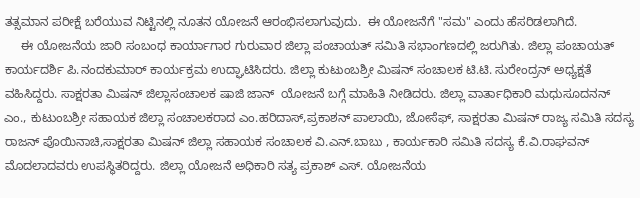ತತ್ಸಮಾನ ಪರೀಕ್ಷೆ ಬರೆಯುವ ನಿಟ್ಟಿನಲ್ಲಿ ನೂತನ ಯೋಜನೆ ಆರಂಭಿಸಲಾಗುವುದು.  ಈ ಯೋಜನೆಗೆ "ಸಮ" ಎಂದು ಹೆಸರಿಡಲಾಗಿದೆ.
     ಈ ಯೋಜನೆಯ ಜಾರಿ ಸಂಬಂಧ ಕಾರ್ಯಾಗಾರ ಗುರುವಾರ ಜಿಲ್ಲಾ ಪಂಚಾಯತ್ ಸಮಿತಿ ಸಭಾಂಗಣದಲ್ಲಿ ಜರುಗಿತು. ಜಿಲ್ಲಾ ಪಂಚಾಯತ್ ಕಾರ್ಯದರ್ಶಿ ಪಿ.ನಂದಕುಮಾರ್ ಕಾರ್ಯಕ್ರಮ ಉದ್ಘಾಟಿಸಿದರು. ಜಿಲ್ಲಾ ಕುಟುಂಬಶ್ರೀ ಮಿಷನ್ ಸಂಚಾಲಕ ಟಿ.ಟಿ. ಸುರೇಂದ್ರನ್ ಅಧ್ಯಕ್ಷತೆ ವಹಿಸಿದ್ದರು. ಸಾಕ್ಷರತಾ ಮಿಷನ್ ಜಿಲ್ಲಾಸಂಚಾಲಕ ಷಾಜಿ ಜಾನ್  ಯೋಜನೆ ಬಗ್ಗೆ ಮಾಹಿತಿ ನೀಡಿದರು. ಜಿಲ್ಲಾ ವಾರ್ತಾಧಿಕಾರಿ ಮಧುಸೂದನನ್ ಎಂ., ಕುಟುಂಬಶ್ರೀ ಸಹಾಯಕ ಜಿಲ್ಲಾ ಸಂಚಾಲಕರಾದ ಎಂ.ಹರಿದಾಸ್,ಪ್ರಕಾಶನ್ ಪಾಲಾಯಿ, ಜೋಸೆಫ್, ಸಾಕ್ಷರತಾ ಮಿಷನ್ ರಾಜ್ಯ ಸಮಿತಿ ಸದಸ್ಯ ರಾಜನ್ ಪೊಯಿನಾಚಿ,ಸಾಕ್ಷರತಾ ಮಿಷನ್ ಜಿಲ್ಲಾ ಸಹಾಯಕ ಸಂಚಾಲಕ ವಿ.ಎನ್.ಬಾಬು , ಕಾರ್ಯಕಾರಿ ಸಮಿತಿ ಸದಸ್ಯ ಕೆ.ವಿ.ರಾಘವನ್ ಮೊದಲಾದವರು ಉಪಸ್ಥಿತರಿದ್ದರು. ಜಿಲ್ಲಾ ಯೋಜನೆ ಅಧಿಕಾರಿ ಸತ್ಯ ಪ್ರಕಾಶ್ ಎಸ್. ಯೋಜನೆಯ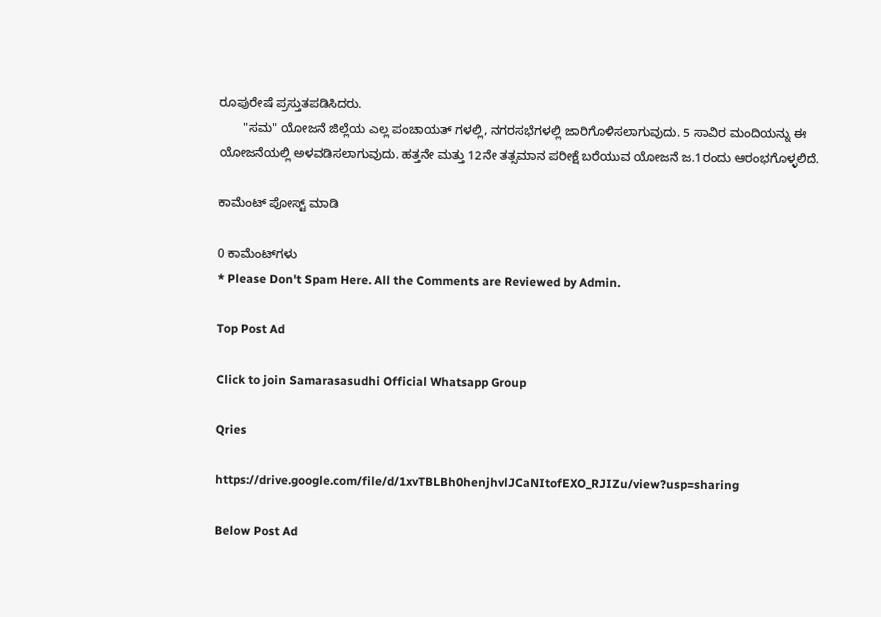ರೂಪುರೇಷೆ ಪ್ರಸ್ತುತಪಡಿಸಿದರು.
       "ಸಮ" ಯೋಜನೆ ಜಿಲ್ಲೆಯ ಎಲ್ಲ ಪಂಚಾಯತ್ ಗಳಲ್ಲಿ, ನಗರಸಭೆಗಳಲ್ಲಿ ಜಾರಿಗೊಳಿಸಲಾಗುವುದು. 5 ಸಾವಿರ ಮಂದಿಯನ್ನು ಈ ಯೋಜನೆಯಲ್ಲಿ ಅಳವಡಿಸಲಾಗುವುದು. ಹತ್ತನೇ ಮತ್ತು 12ನೇ ತತ್ಸಮಾನ ಪರೀಕ್ಷೆ ಬರೆಯುವ ಯೋಜನೆ ಜ.1ರಂದು ಆರಂಭಗೊಳ್ಳಲಿದೆ.

ಕಾಮೆಂಟ್‌‌ ಪೋಸ್ಟ್‌ ಮಾಡಿ

0 ಕಾಮೆಂಟ್‌ಗಳು
* Please Don't Spam Here. All the Comments are Reviewed by Admin.

Top Post Ad

Click to join Samarasasudhi Official Whatsapp Group

Qries

https://drive.google.com/file/d/1xvTBLBh0henjhvlJCaNItofEXO_RJIZu/view?usp=sharing

Below Post Ad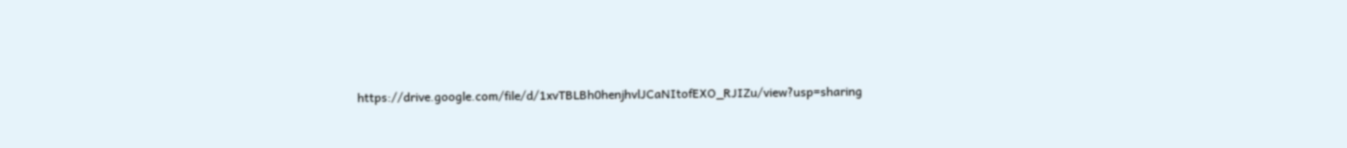https://drive.google.com/file/d/1xvTBLBh0henjhvlJCaNItofEXO_RJIZu/view?usp=sharing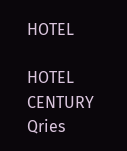HOTEL

HOTEL
CENTURY
Qries